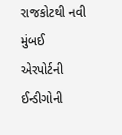રાજકોટથી નવી મુંબઈ એરપોર્ટની ઈન્ડીગોની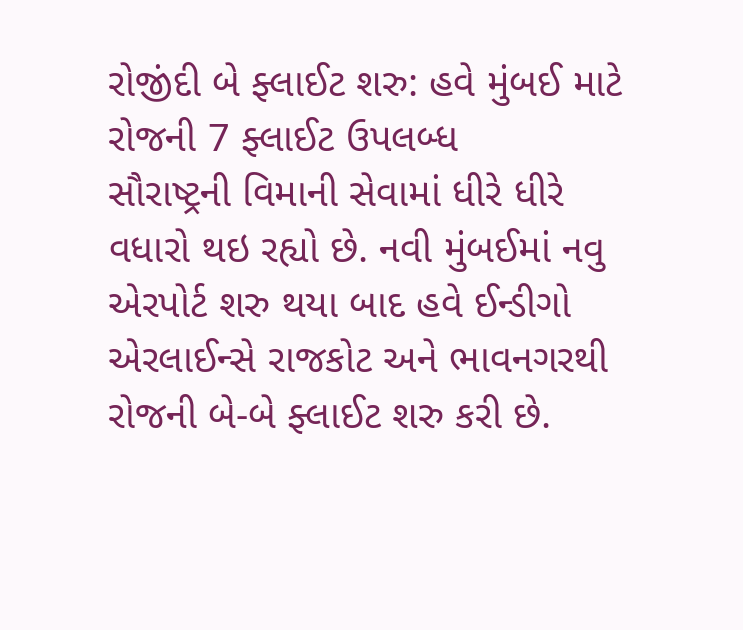રોજીંદી બે ફ્લાઈટ શરુ: હવે મુંબઈ માટે રોજની 7 ફ્લાઈટ ઉપલબ્ધ
સૌરાષ્ટ્રની વિમાની સેવામાં ધીરે ધીરે વધારો થઇ રહ્યો છે. નવી મુંબઈમાં નવુ એરપોર્ટ શરુ થયા બાદ હવે ઈન્ડીગો એરલાઈન્સે રાજકોટ અને ભાવનગરથી રોજની બે-બે ફ્લાઈટ શરુ કરી છે.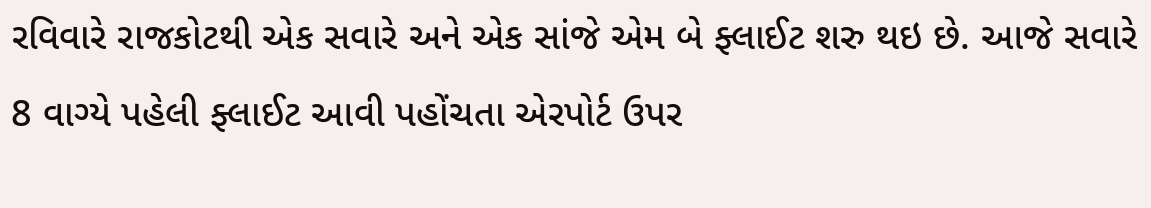રવિવારે રાજકોટથી એક સવારે અને એક સાંજે એમ બે ફ્લાઈટ શરુ થઇ છે. આજે સવારે 8 વાગ્યે પહેલી ફ્લાઈટ આવી પહોંચતા એરપોર્ટ ઉપર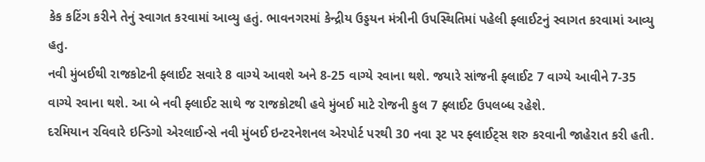કેક કટિંગ કરીને તેનું સ્વાગત કરવામાં આવ્યુ હતું. ભાવનગરમાં કેન્દ્રીય ઉડ્ડયન મંત્રીની ઉપસ્થિતિમાં પહેલી ફ્લાઈટનું સ્વાગત કરવામાં આવ્યુ હતુ.
નવી મુંબઈથી રાજકોટની ફ્લાઈટ સવારે 8 વાગ્યે આવશે અને 8-25 વાગ્યે રવાના થશે. જયારે સાંજની ફ્લાઈટ 7 વાગ્યે આવીને 7-35 વાગ્યે રવાના થશે. આ બે નવી ફ્લાઈટ સાથે જ રાજકોટથી હવે મુંબઈ માટે રોજની કુલ 7 ફ્લાઈટ ઉપલબ્ધ રહેશે.
દરમિયાન રવિવારે ઇન્ડિગો એરલાઈન્સે નવી મુંબઈ ઇન્ટરનેશનલ એરપોર્ટ પરથી 30 નવા રૂટ પર ફ્લાઈટ્સ શરુ કરવાની જાહેરાત કરી હતી.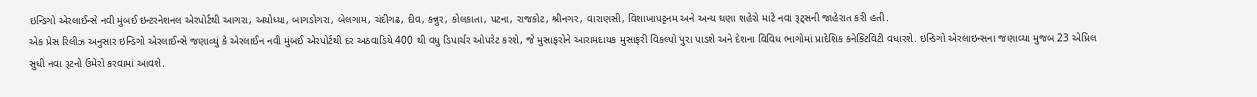ઇન્ડિગો એરલાઈન્સે નવી મુંબઈ ઇન્ટરનેશનલ એરપોર્ટથી આગરા, અયોધ્યા, બાગડોગરા, બેલગામ, ચંદીગઢ, દીવ, કન્નુર, કોલકાતા, પટના, રાજકોટ, શ્રીનગર, વારાણસી, વિશાખાપટ્ટનમ અને અન્ય ઘણા શહેરો માટે નવા રૂટ્સની જાહેરાત કરી હતી.
એક પ્રેસ રિલીઝ અનુસાર ઇન્ડિગો એરલાઈન્સે જણાવ્યું કે એરલાઈન નવી મુંબઈ એરપોર્ટથી દર અઠવાડિયે 400 થી વધુ ડિપાર્ચર ઓપરેટ કરશે, જે મુસાફરોને આરામદાયક મુસાફરી વિકલ્પો પુરા પાડશે અને દેશના વિવિધ ભાગોમાં પ્રાદેશિક કનેક્ટિવિટી વધારશે. ઇન્ડિગો એરલાઇન્સના જણાવ્યા મુજબ 23 એપ્રિલ સુધી નવા રૂટનો ઉમેરો કરવામાં આવશે.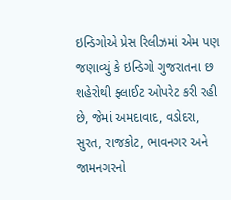ઇન્ડિગોએ પ્રેસ રિલીઝમાં એમ પણ જણાવ્યું કે ઇન્ડિગો ગુજરાતના છ શહેરોથી ફ્લાઈટ ઓપરેટ કરી રહી છે, જેમાં અમદાવાદ, વડોદરા, સુરત, રાજકોટ, ભાવનગર અને જામનગરનો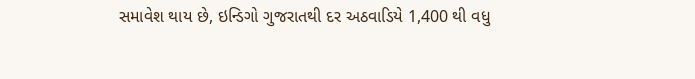સમાવેશ થાય છે, ઇન્ડિગો ગુજરાતથી દર અઠવાડિયે 1,400 થી વધુ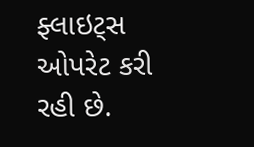ફ્લાઇટ્સ ઓપરેટ કરી રહી છે.